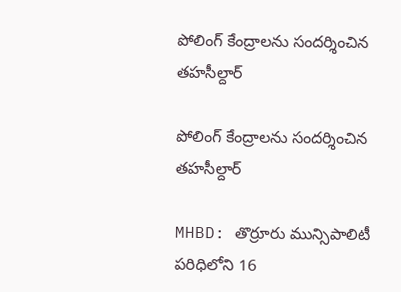పోలింగ్ కేంద్రాలను సందర్శించిన తహసీల్దార్

పోలింగ్ కేంద్రాలను సందర్శించిన తహసీల్దార్

MHBD: తొర్రూరు మున్సిపాలిటీ పరిధిలోని 16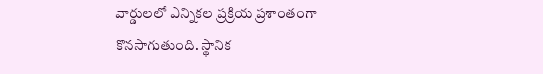వార్డులలో ఎన్నికల ప్రక్రియ ప్రశాంతంగా కొనసాగుతుంది. స్థానిక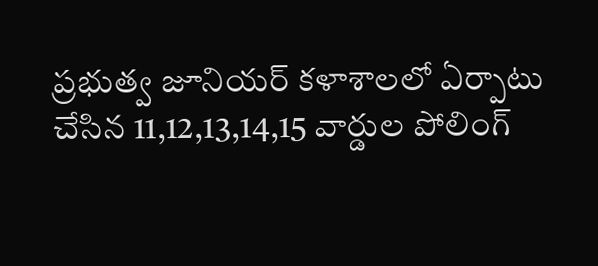ప్రభుత్వ జూనియర్ కళాశాలలో ఏర్పాటు చేసిన 11,12,13,14,15 వార్డుల పోలింగ్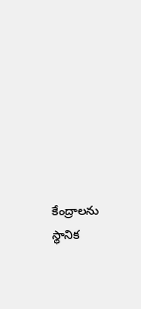కేంద్రాలను స్థానిక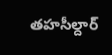తహసీల్దార్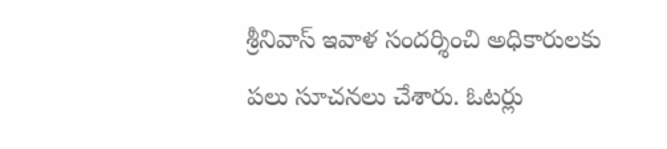శ్రీనివాస్ ఇవాళ సందర్శించి అధికారులకు పలు సూచనలు చేశారు. ఓటర్లు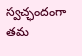స్వచ్ఛందంగా తమ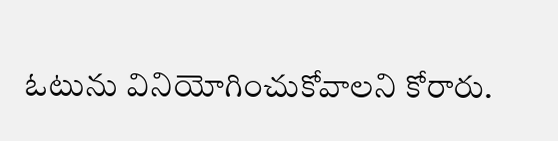ఓటును వినియోగించుకోవాలని కోరారు.